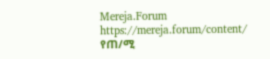Mereja.Forum
https://mereja.forum/content/
የጠ/ሚ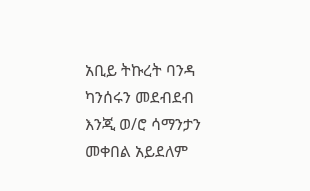አቢይ ትኩረት ባንዳ ካንሰሩን መደብደብ እንጂ ወ/ሮ ሳማንታን መቀበል አይደለም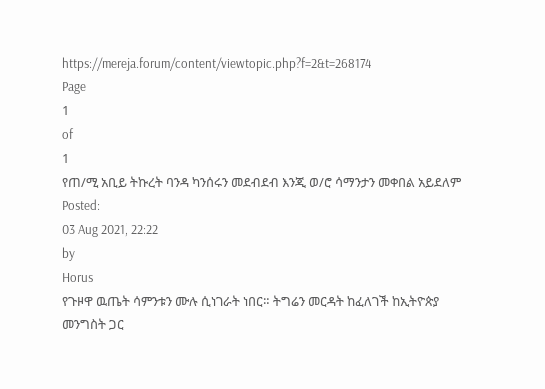https://mereja.forum/content/viewtopic.php?f=2&t=268174
Page
1
of
1
የጠ/ሚ አቢይ ትኩረት ባንዳ ካንሰሩን መደብደብ እንጂ ወ/ሮ ሳማንታን መቀበል አይደለም
Posted:
03 Aug 2021, 22:22
by
Horus
የጉዞዋ ዉጤት ሳምንቱን ሙሉ ሲነገራት ነበር። ትግሬን መርዳት ከፈለገች ከኢትዮጵያ መንግስት ጋር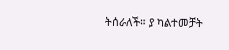ትሰራለች። ያ ካልተመቻት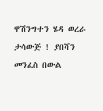ዋሽንግተን ሄዳ ወረራ ታሳውጅ ! ያበሻን መንፈስ በውል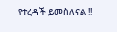የተረዳች ይመስለናል !!